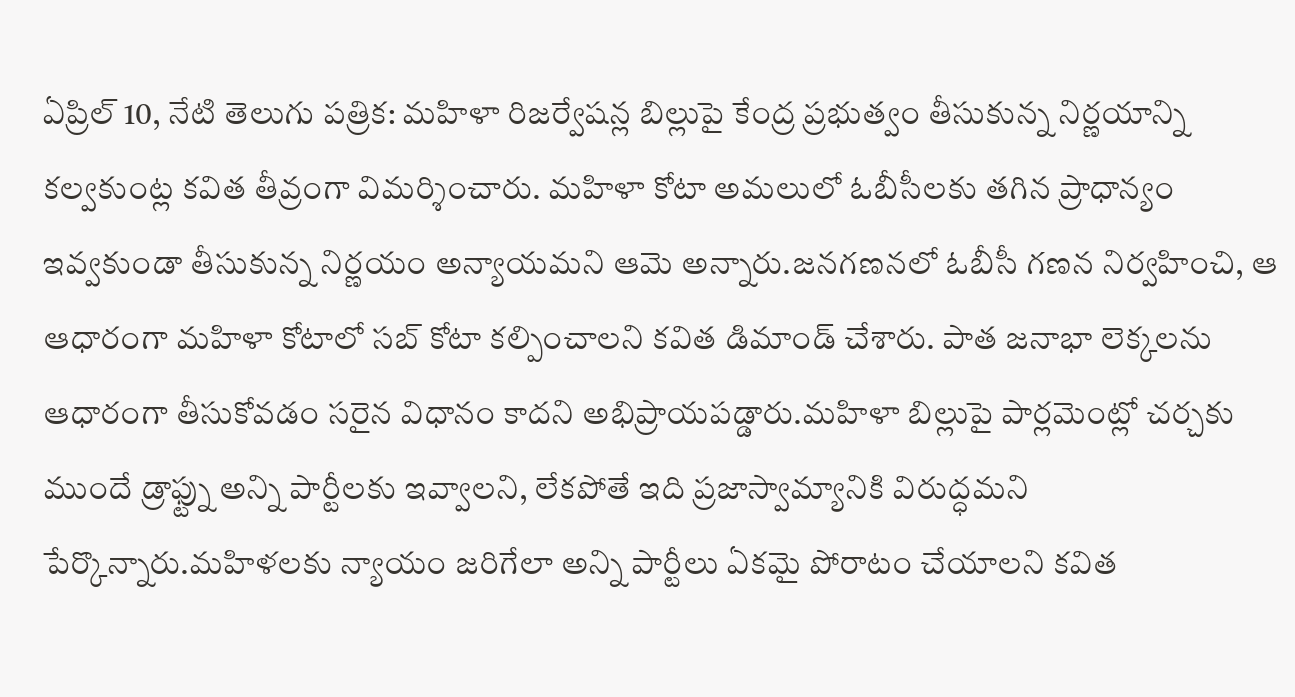ఏప్రిల్ 10, నేటి తెలుగు పత్రిక: మహిళా రిజర్వేషన్ల బిల్లుపై కేంద్ర ప్రభుత్వం తీసుకున్న నిర్ణయాన్ని కల్వకుంట్ల కవిత తీవ్రంగా విమర్శించారు. మహిళా కోటా అమలులో ఓబీసీలకు తగిన ప్రాధాన్యం ఇవ్వకుండా తీసుకున్న నిర్ణయం అన్యాయమని ఆమె అన్నారు.జనగణనలో ఓబీసీ గణన నిర్వహించి, ఆ ఆధారంగా మహిళా కోటాలో సబ్ కోటా కల్పించాలని కవిత డిమాండ్ చేశారు. పాత జనాభా లెక్కలను ఆధారంగా తీసుకోవడం సరైన విధానం కాదని అభిప్రాయపడ్డారు.మహిళా బిల్లుపై పార్లమెంట్లో చర్చకు ముందే డ్రాఫ్ట్ను అన్ని పార్టీలకు ఇవ్వాలని, లేకపోతే ఇది ప్రజాస్వామ్యానికి విరుద్ధమని పేర్కొన్నారు.మహిళలకు న్యాయం జరిగేలా అన్ని పార్టీలు ఏకమై పోరాటం చేయాలని కవిత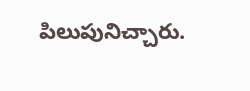పిలుపునిచ్చారు.